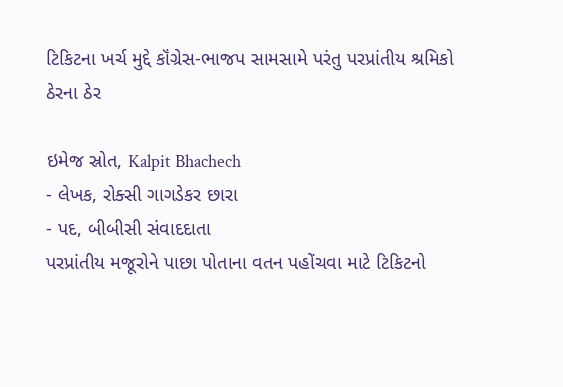ટિકિટના ખર્ચ મુદ્દે કૉંગ્રેસ-ભાજપ સામસામે પરંતુ પરપ્રાંતીય શ્રમિકો ઠેરના ઠેર

ઇમેજ સ્રોત, Kalpit Bhachech
- લેખક, રોક્સી ગાગડેકર છારા
- પદ, બીબીસી સંવાદદાતા
પરપ્રાંતીય મજૂરોને પાછા પોતાના વતન પહોંચવા માટે ટિકિટનો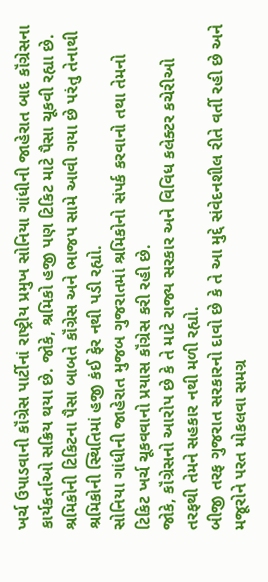ખર્ચ ઉપાડવાની કૉંગ્રેસ પાર્ટીનાં રાષ્ટ્રીય પ્રમુખ સોનિયા ગાંધીની જાહેરાત બાદ કૉંગ્રેસના કાર્યકર્તાઓ સક્રિય થયા છે. જોકે, શ્રમિકો હજી પણ ટિકિટ માટે પૈસા ચૂકવી રહ્યા છે.
શ્રમિકોની ટિકિટના પૈસા બાબતે કૉંગ્રેસ અને ભાજપ સામે આવી ગયા છે પરંતુ તેનાથી શ્રમિકોની સ્થિતિમાં હજી કંઈ ફેર નથી પડી રહ્યો.
સોનિયા ગાંધીની જાહેરાત મુજબ ગુજરાતમાં શ્રમિકોનો સંપર્ક કરવાનો તથા તેમનો ટિકિટ ખર્ચ ચૂકવવાનો પ્રયાસ કૉંગ્રેસ કરી રહી છે.
જોકે, કૉંગ્રેસનો આરોપ છે કે તે માટે રાજ્ય સરકાર અને વિવિધ કલેક્ટર કચેરીઓ તરફથી તેમને સહકાર નથી મળી રહ્યો.
બીજી તરફ ગુજરાત સરકારનો દાવો છે કે તે આ મુદ્દે સંવેદનશીલ રીતે વર્તી રહી છે અને મજૂરોને પરત મોકલવા સમગ્ર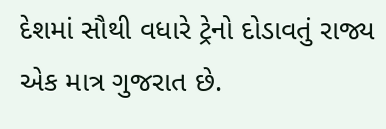દેશમાં સૌથી વધારે ટ્રેનો દોડાવતું રાજ્ય એક માત્ર ગુજરાત છે.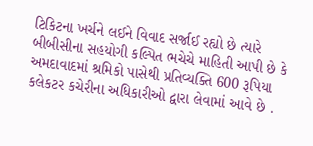ટિકિટના ખર્ચને લઈને વિવાદ સર્જાઈ રહ્યો છે ત્યારે બીબીસીના સહયોગી કલ્પિત ભચેચે માહિતી આપી છે કે અમદાવાદમાં શ્રમિકો પાસેથી પ્રતિવ્યક્તિ 600 રૂપિયા કલેકટર કચેરીના અધિકારીઓ દ્વારા લેવામાં આવે છે .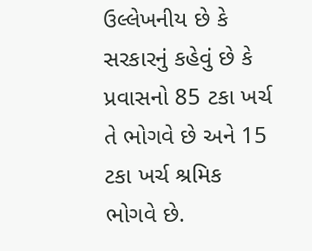ઉલ્લેખનીય છે કે સરકારનું કહેવું છે કે પ્રવાસનો 85 ટકા ખર્ચ તે ભોગવે છે અને 15 ટકા ખર્ચ શ્રમિક ભોગવે છે.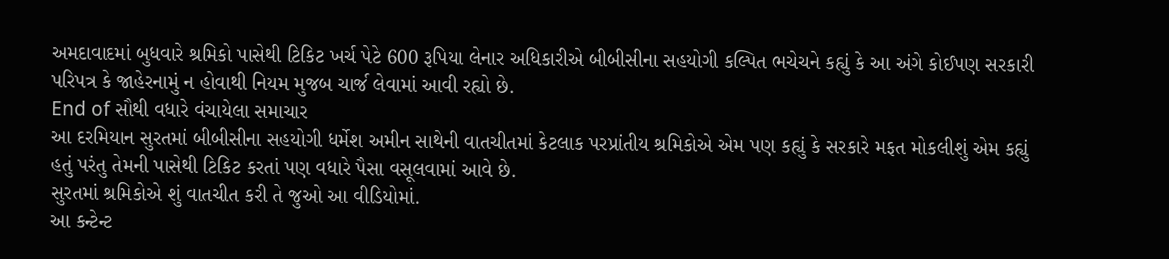અમદાવાદમાં બુધવારે શ્રમિકો પાસેથી ટિકિટ ખર્ચ પેટે 600 રૂપિયા લેનાર અધિકારીએ બીબીસીના સહયોગી કલ્પિત ભચેચને કહ્યું કે આ અંગે કોઈપણ સરકારી પરિપત્ર કે જાહેરનામું ન હોવાથી નિયમ મુજબ ચાર્જ લેવામાં આવી રહ્યો છે.
End of સૌથી વધારે વંચાયેલા સમાચાર
આ દરમિયાન સુરતમાં બીબીસીના સહયોગી ધર્મેશ અમીન સાથેની વાતચીતમાં કેટલાક પરપ્રાંતીય શ્રમિકોએ એમ પણ કહ્યું કે સરકારે મફત મોકલીશું એમ કહ્યું હતું પરંતુ તેમની પાસેથી ટિકિટ કરતાં પણ વધારે પૈસા વસૂલવામાં આવે છે.
સુરતમાં શ્રમિકોએ શું વાતચીત કરી તે જુઓ આ વીડિયોમાં.
આ કન્ટેન્ટ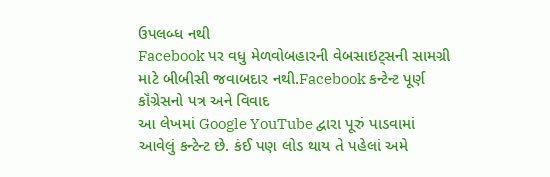ઉપલબ્ધ નથી
Facebook પર વધુ મેળવોબહારની વેબસાઇટ્સની સામગ્રી માટે બીબીસી જવાબદાર નથી.Facebook કન્ટેન્ટ પૂર્ણ
કૉંગ્રેસનો પત્ર અને વિવાદ
આ લેખમાં Google YouTube દ્વારા પૂરું પાડવામાં આવેલું કન્ટેન્ટ છે. કંઈ પણ લોડ થાય તે પહેલાં અમે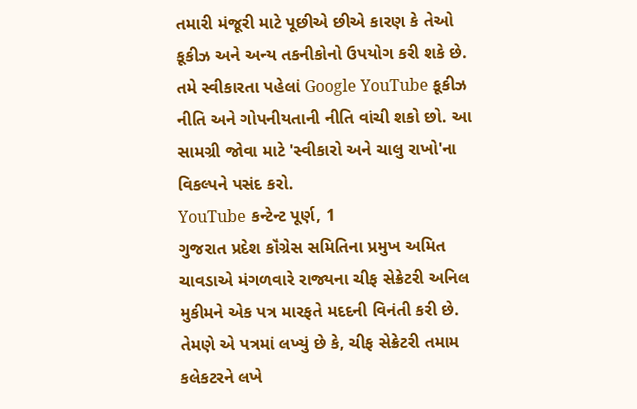તમારી મંજૂરી માટે પૂછીએ છીએ કારણ કે તેઓ કૂકીઝ અને અન્ય તકનીકોનો ઉપયોગ કરી શકે છે. તમે સ્વીકારતા પહેલાં Google YouTube કૂકીઝ નીતિ અને ગોપનીયતાની નીતિ વાંચી શકો છો. આ સામગ્રી જોવા માટે 'સ્વીકારો અને ચાલુ રાખો'ના વિકલ્પને પસંદ કરો.
YouTube કન્ટેન્ટ પૂર્ણ, 1
ગુજરાત પ્રદેશ કૉંગ્રેસ સમિતિના પ્રમુખ અમિત ચાવડાએ મંગળવારે રાજ્યના ચીફ સેક્રેટરી અનિલ મુકીમને એક પત્ર મારફતે મદદની વિનંતી કરી છે.
તેમણે એ પત્રમાં લખ્યું છે કે, ચીફ સેક્રેટરી તમામ કલેકટરને લખે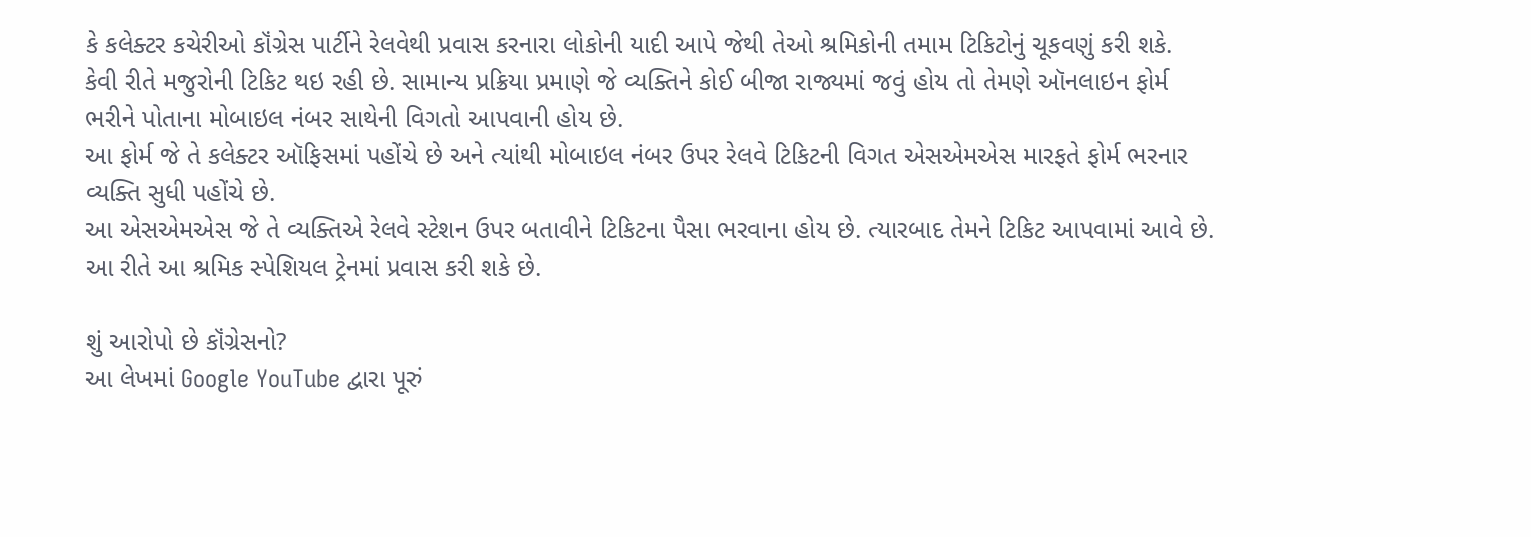કે કલેક્ટર કચેરીઓ કૉંગ્રેસ પાર્ટીને રેલવેથી પ્રવાસ કરનારા લોકોની યાદી આપે જેથી તેઓ શ્રમિકોની તમામ ટિકિટોનું ચૂકવણું કરી શકે.
કેવી રીતે મજુરોની ટિકિટ થઇ રહી છે. સામાન્ય પ્રક્રિયા પ્રમાણે જે વ્યક્તિને કોઈ બીજા રાજ્યમાં જવું હોય તો તેમણે ઑનલાઇન ફોર્મ ભરીને પોતાના મોબાઇલ નંબર સાથેની વિગતો આપવાની હોય છે.
આ ફોર્મ જે તે કલેક્ટર ઑફિસમાં પહોંચે છે અને ત્યાંથી મોબાઇલ નંબર ઉપર રેલવે ટિકિટની વિગત એસએમએસ મારફતે ફોર્મ ભરનાર વ્યક્તિ સુધી પહોંચે છે.
આ એસએમએસ જે તે વ્યક્તિએ રેલવે સ્ટેશન ઉપર બતાવીને ટિકિટના પૈસા ભરવાના હોય છે. ત્યારબાદ તેમને ટિકિટ આપવામાં આવે છે. આ રીતે આ શ્રમિક સ્પેશિયલ ટ્રેનમાં પ્રવાસ કરી શકે છે.

શું આરોપો છે કૉંગ્રેસનો?
આ લેખમાં Google YouTube દ્વારા પૂરું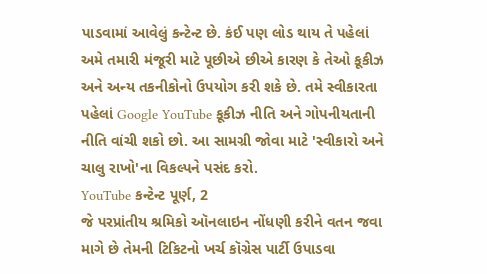પાડવામાં આવેલું કન્ટેન્ટ છે. કંઈ પણ લોડ થાય તે પહેલાં અમે તમારી મંજૂરી માટે પૂછીએ છીએ કારણ કે તેઓ કૂકીઝ અને અન્ય તકનીકોનો ઉપયોગ કરી શકે છે. તમે સ્વીકારતા પહેલાં Google YouTube કૂકીઝ નીતિ અને ગોપનીયતાની નીતિ વાંચી શકો છો. આ સામગ્રી જોવા માટે 'સ્વીકારો અને ચાલુ રાખો'ના વિકલ્પને પસંદ કરો.
YouTube કન્ટેન્ટ પૂર્ણ, 2
જે પરપ્રાંતીય શ્રમિકો ઑનલાઇન નોંધણી કરીને વતન જવા માગે છે તેમની ટિકિટનો ખર્ચ કૉગ્રેસ પાર્ટી ઉપાડવા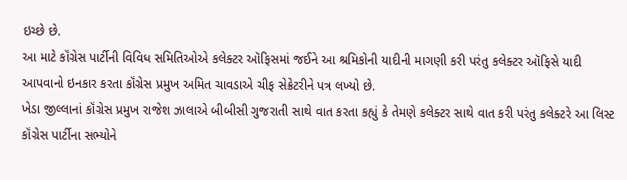ઇચ્છે છે.
આ માટે કૉંગ્રેસ પાર્ટીની વિવિધ સમિતિઓએ કલેક્ટર ઑફિસમાં જઈને આ શ્રમિકોની યાદીની માગણી કરી પરંતુ કલેક્ટર ઑફિસે યાદી આપવાનો ઇનકાર કરતા કૉંગ્રેસ પ્રમુખ અમિત ચાવડાએ ચીફ સેક્રેટરીને પત્ર લખ્યો છે.
ખેડા જીલ્લાનાં કૉંગ્રેસ પ્રમુખ રાજેશ ઝાલાએ બીબીસી ગુજરાતી સાથે વાત કરતા કહ્યું કે તેમણે કલેક્ટર સાથે વાત કરી પરંતુ કલેક્ટરે આ લિસ્ટ કૉંગ્રેસ પાર્ટીના સભ્યોને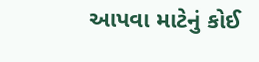આપવા માટેનું કોઈ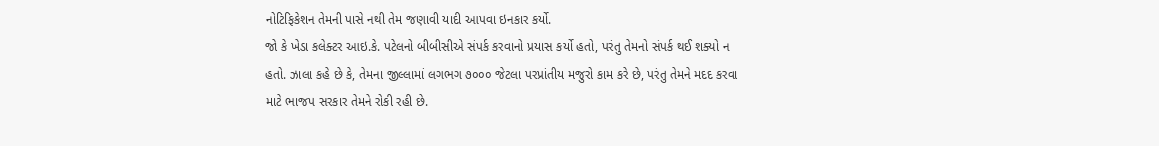નોટિફિકેશન તેમની પાસે નથી તેમ જણાવી યાદી આપવા ઇનકાર કર્યો.
જો કે ખેડા કલેક્ટર આઇ.કે. પટેલનો બીબીસીએ સંપર્ક કરવાનો પ્રયાસ કર્યો હતો, પરંતુ તેમનો સંપર્ક થઈ શક્યો ન હતો. ઝાલા કહે છે કે, તેમના જીલ્લામાં લગભગ ૭૦૦૦ જેટલા પરપ્રાંતીય મજુરો કામ કરે છે, પરંતુ તેમને મદદ કરવા માટે ભાજપ સરકાર તેમને રોકી રહી છે.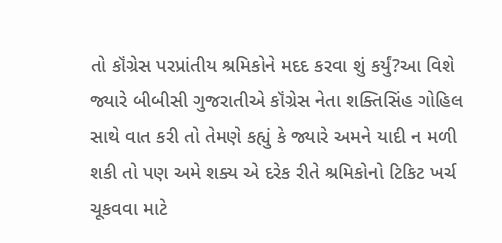તો કૉંગ્રેસ પરપ્રાંતીય શ્રમિકોને મદદ કરવા શું કર્યું?આ વિશે જ્યારે બીબીસી ગુજરાતીએ કૉંગ્રેસ નેતા શક્તિસિંહ ગોહિલ સાથે વાત કરી તો તેમણે કહ્યું કે જ્યારે અમને યાદી ન મળી શકી તો પણ અમે શક્ય એ દરેક રીતે શ્રમિકોનો ટિકિટ ખર્ચ ચૂકવવા માટે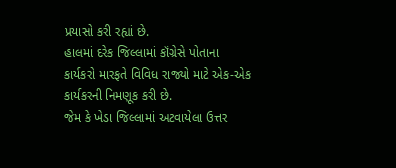પ્રયાસો કરી રહ્યાં છે.
હાલમાં દરેક જિલ્લામાં કૉંગ્રેસે પોતાના કાર્યકરો મારફતે વિવિધ રાજ્યો માટે એક-એક કાર્યકરની નિમણૂક કરી છે.
જેમ કે ખેડા જિલ્લામાં અટવાયેલા ઉત્તર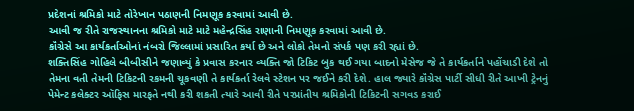પ્રદેશનાં શ્રમિકો માટે તોરેખાન પઠાણની નિમણૂક કરવામાં આવી છે.
આવી જ રીતે રાજસ્થાનના શ્રમિકો માટે માટે મહેન્દ્રસિંહ રાણાની નિમણૂક કરવામાં આવી છે.
કૉંગ્રેસે આ કાર્યકર્તાઓનાં નંબરો જિલ્લામાં પ્રસારિત કર્યા છે અને લોકો તેમનો સંપર્ક પણ કરી રહ્યાં છે.
શક્તિસિંહ ગોહિલે બીબીસીને જણાવ્યું કે પ્રવાસ કરનાર વ્યક્તિ જો ટિકિટ બુક થઈ ગયા બાદનો મેસેજ જે તે કાર્યકર્તાને પહોંચાડી દેશે તો તેમના વતી તેમની ટિકિટની રકમની ચૂકવણી તે કાર્યકર્તા રેલવે સ્ટેશન પર જઈને કરી દેશે. હાલ જ્યારે કૉંગ્રેસ પાર્ટી સીધી રીતે આખી ટ્રેનનું પેમેન્ટ કલેક્ટર ઑફિસ મારફતે નથી કરી શકતી ત્યારે આવી રીતે પરપ્રાંતીય શ્રમિકોની ટિકિટની સગવડ કરાઈ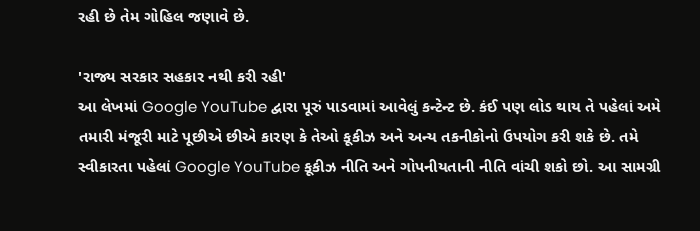રહી છે તેમ ગોહિલ જણાવે છે.

'રાજ્ય સરકાર સહકાર નથી કરી રહી'
આ લેખમાં Google YouTube દ્વારા પૂરું પાડવામાં આવેલું કન્ટેન્ટ છે. કંઈ પણ લોડ થાય તે પહેલાં અમે તમારી મંજૂરી માટે પૂછીએ છીએ કારણ કે તેઓ કૂકીઝ અને અન્ય તકનીકોનો ઉપયોગ કરી શકે છે. તમે સ્વીકારતા પહેલાં Google YouTube કૂકીઝ નીતિ અને ગોપનીયતાની નીતિ વાંચી શકો છો. આ સામગ્રી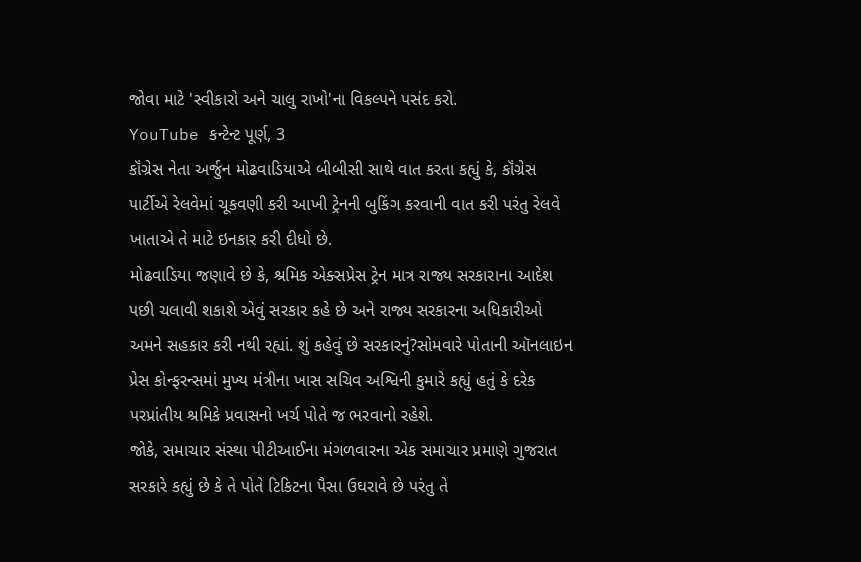જોવા માટે 'સ્વીકારો અને ચાલુ રાખો'ના વિકલ્પને પસંદ કરો.
YouTube કન્ટેન્ટ પૂર્ણ, 3
કૉંગ્રેસ નેતા અર્જુન મોઢવાડિયાએ બીબીસી સાથે વાત કરતા કહ્યું કે, કૉંગ્રેસ પાર્ટીએ રેલવેમાં ચૂકવણી કરી આખી ટ્રેનની બુકિંગ કરવાની વાત કરી પરંતુ રેલવે ખાતાએ તે માટે ઇનકાર કરી દીધો છે.
મોઢવાડિયા જણાવે છે કે, શ્રમિક એક્સપ્રેસ ટ્રેન માત્ર રાજ્ય સરકારાના આદેશ પછી ચલાવી શકાશે એવું સરકાર કહે છે અને રાજ્ય સરકારના અધિકારીઓ અમને સહકાર કરી નથી રહ્યાં. શું કહેવું છે સરકારનું?સોમવારે પોતાની ઑનલાઇન પ્રેસ કોન્ફરન્સમાં મુખ્ય મંત્રીના ખાસ સચિવ અશ્વિની કુમારે કહ્યું હતું કે દરેક પરપ્રાંતીય શ્રમિકે પ્રવાસનો ખર્ચ પોતે જ ભરવાનો રહેશે.
જોકે, સમાચાર સંસ્થા પીટીઆઈના મંગળવારના એક સમાચાર પ્રમાણે ગુજરાત સરકારે કહ્યું છે કે તે પોતે ટિકિટના પૈસા ઉઘરાવે છે પરંતુ તે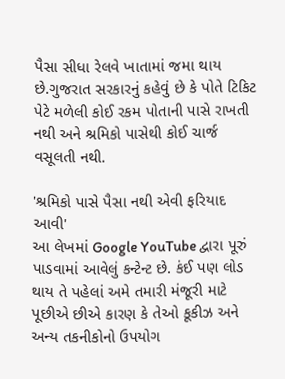પૈસા સીધા રેલવે ખાતામાં જમા થાય છે.ગુજરાત સરકારનું કહેવું છે કે પોતે ટિકિટ પેટે મળેલી કોઈ રકમ પોતાની પાસે રાખતી નથી અને શ્રમિકો પાસેથી કોઈ ચાર્જ વસૂલતી નથી.

'શ્રમિકો પાસે પૈસા નથી એવી ફરિયાદ આવી'
આ લેખમાં Google YouTube દ્વારા પૂરું પાડવામાં આવેલું કન્ટેન્ટ છે. કંઈ પણ લોડ થાય તે પહેલાં અમે તમારી મંજૂરી માટે પૂછીએ છીએ કારણ કે તેઓ કૂકીઝ અને અન્ય તકનીકોનો ઉપયોગ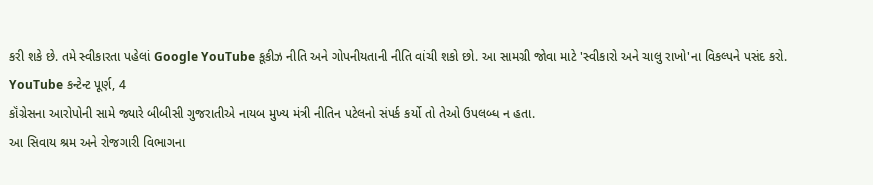કરી શકે છે. તમે સ્વીકારતા પહેલાં Google YouTube કૂકીઝ નીતિ અને ગોપનીયતાની નીતિ વાંચી શકો છો. આ સામગ્રી જોવા માટે 'સ્વીકારો અને ચાલુ રાખો'ના વિકલ્પને પસંદ કરો.
YouTube કન્ટેન્ટ પૂર્ણ, 4
કૉંગ્રેસના આરોપોની સામે જ્યારે બીબીસી ગુજરાતીએ નાયબ મુખ્ય મંત્રી નીતિન પટેલનો સંપર્ક કર્યો તો તેઓ ઉપલબ્ધ ન હતા.
આ સિવાય શ્રમ અને રોજગારી વિભાગના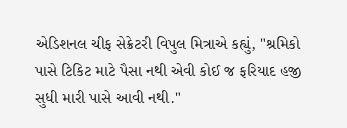એડિશનલ ચીફ સેક્રેટરી વિપુલ મિત્રાએ કહ્યું, "શ્રમિકો પાસે ટિકિટ માટે પૈસા નથી એવી કોઈ જ ફરિયાદ હજી સુધી મારી પાસે આવી નથી."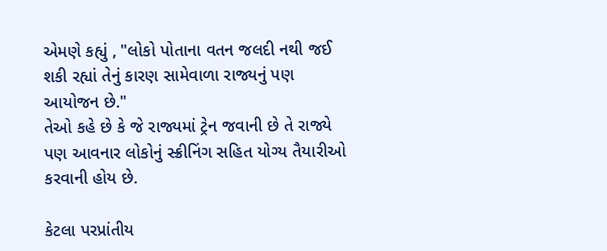એમણે કહ્યું , "લોકો પોતાના વતન જલદી નથી જઈ શકી રહ્યાં તેનું કારણ સામેવાળા રાજ્યનું પણ આયોજન છે."
તેઓ કહે છે કે જે રાજ્યમાં ટ્રેન જવાની છે તે રાજ્યે પણ આવનાર લોકોનું સ્ક્રીનિંગ સહિત યોગ્ય તૈયારીઓ કરવાની હોય છે.

કેટલા પરપ્રાંતીય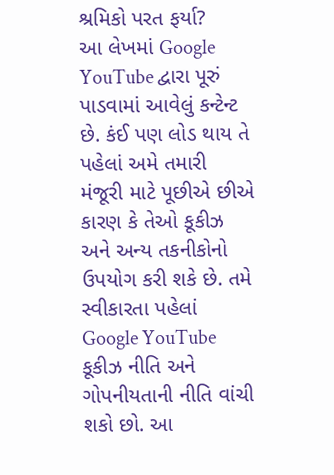શ્રમિકો પરત ફર્યા?
આ લેખમાં Google YouTube દ્વારા પૂરું પાડવામાં આવેલું કન્ટેન્ટ છે. કંઈ પણ લોડ થાય તે પહેલાં અમે તમારી મંજૂરી માટે પૂછીએ છીએ કારણ કે તેઓ કૂકીઝ અને અન્ય તકનીકોનો ઉપયોગ કરી શકે છે. તમે સ્વીકારતા પહેલાં Google YouTube કૂકીઝ નીતિ અને ગોપનીયતાની નીતિ વાંચી શકો છો. આ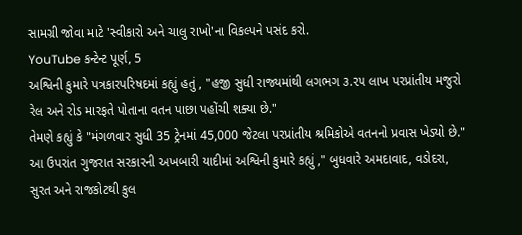સામગ્રી જોવા માટે 'સ્વીકારો અને ચાલુ રાખો'ના વિકલ્પને પસંદ કરો.
YouTube કન્ટેન્ટ પૂર્ણ, 5
અશ્વિની કુમારે પત્રકારપરિષદમાં કહ્યું હતું , "હજી સુધી રાજ્યમાંથી લગભગ ૩.૨૫ લાખ પરપ્રાંતીય મજુરો રેલ અને રોડ મારફતે પોતાના વતન પાછા પહોંચી શક્યા છે."
તેમણે કહ્યું કે "મંગળવાર સુધી 35 ટ્રેનમાં 45,000 જેટલા પરપ્રાંતીય શ્રમિકોએ વતનનો પ્રવાસ ખેડ્યો છે."
આ ઉપરાંત ગુજરાત સરકારની અખબારી યાદીમાં અશ્વિની કુમારે કહ્યું ," બુધવારે અમદાવાદ, વડોદરા, સુરત અને રાજકોટથી કુલ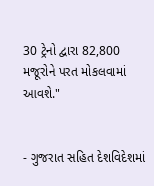30 ટ્રેનો દ્વારા 82,800 મજૂરોને પરત મોકલવામાં આવશે."


- ગુજરાત સહિત દેશવિદેશમાં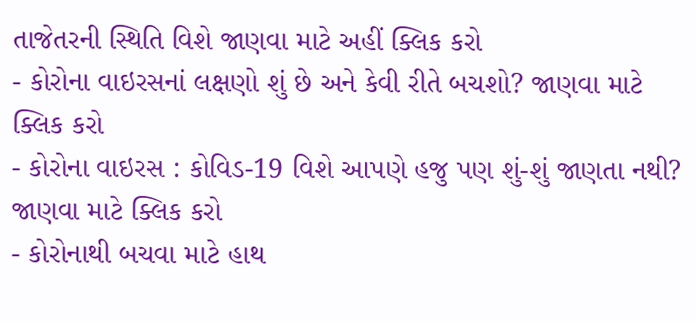તાજેતરની સ્થિતિ વિશે જાણવા માટે અહીં ક્લિક કરો
- કોરોના વાઇરસનાં લક્ષણો શું છે અને કેવી રીતે બચશો? જાણવા માટે ક્લિક કરો
- કોરોના વાઇરસ : કોવિડ-19 વિશે આપણે હજુ પણ શું-શું જાણતા નથી? જાણવા માટે ક્લિક કરો
- કોરોનાથી બચવા માટે હાથ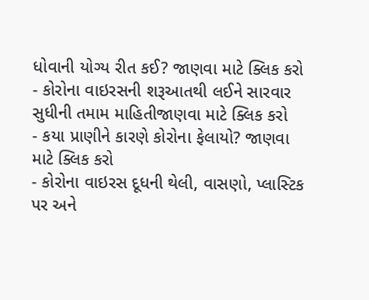ધોવાની યોગ્ય રીત કઈ? જાણવા માટે ક્લિક કરો
- કોરોના વાઇરસની શરૂઆતથી લઈને સારવાર સુધીની તમામ માહિતીજાણવા માટે ક્લિક કરો
- કયા પ્રાણીને કારણે કોરોના ફેલાયો? જાણવા માટે ક્લિક કરો
- કોરોના વાઇરસ દૂધની થેલી, વાસણો, પ્લાસ્ટિક પર અને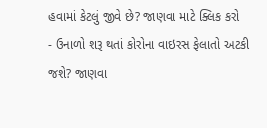હવામાં કેટલું જીવે છે? જાણવા માટે ક્લિક કરો
- ઉનાળો શરૂ થતાં કોરોના વાઇરસ ફેલાતો અટકી જશે? જાણવા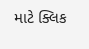માટે ક્લિક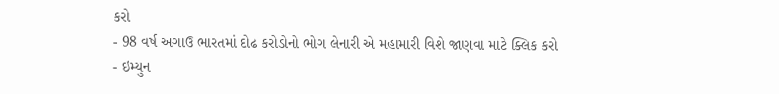કરો
- 98 વર્ષ અગાઉ ભારતમાં દોઢ કરોડોનો ભોગ લેનારી એ મહામારી વિશે જાણવા માટે ક્લિક કરો
- ઇમ્યુન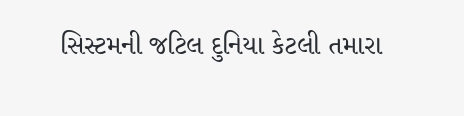સિસ્ટમની જટિલ દુનિયા કેટલી તમારા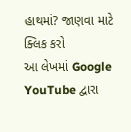હાથમાં? જાણવા માટે ક્લિક કરો
આ લેખમાં Google YouTube દ્વારા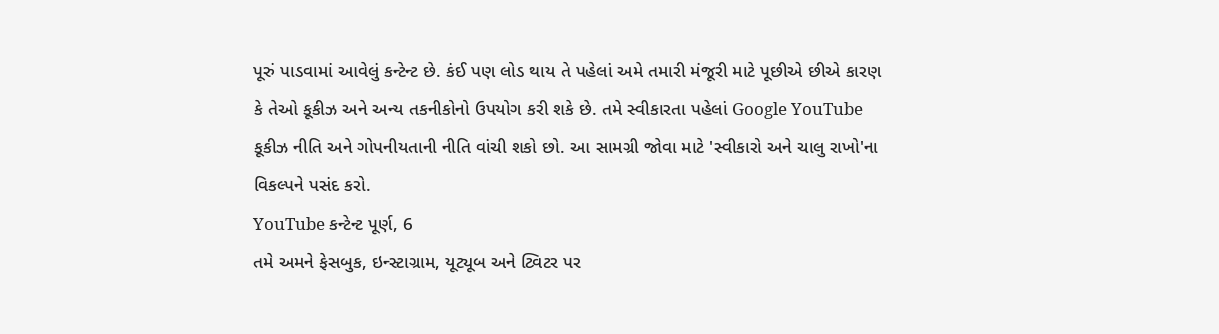પૂરું પાડવામાં આવેલું કન્ટેન્ટ છે. કંઈ પણ લોડ થાય તે પહેલાં અમે તમારી મંજૂરી માટે પૂછીએ છીએ કારણ કે તેઓ કૂકીઝ અને અન્ય તકનીકોનો ઉપયોગ કરી શકે છે. તમે સ્વીકારતા પહેલાં Google YouTube કૂકીઝ નીતિ અને ગોપનીયતાની નીતિ વાંચી શકો છો. આ સામગ્રી જોવા માટે 'સ્વીકારો અને ચાલુ રાખો'ના વિકલ્પને પસંદ કરો.
YouTube કન્ટેન્ટ પૂર્ણ, 6
તમે અમને ફેસબુક, ઇન્સ્ટાગ્રામ, યૂટ્યૂબ અને ટ્વિટર પર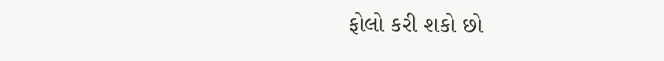ફોલો કરી શકો છો